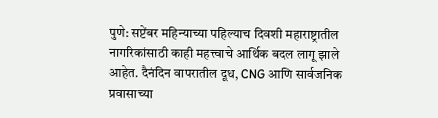पुणे: सप्टेंबर महिन्याच्या पहिल्याच दिवशी महाराष्ट्रातील नागरिकांसाठी काही महत्त्वाचे आर्थिक बदल लागू झाले आहेत. दैनंदिन वापरातील दूध, CNG आणि सार्वजनिक प्रवासाच्या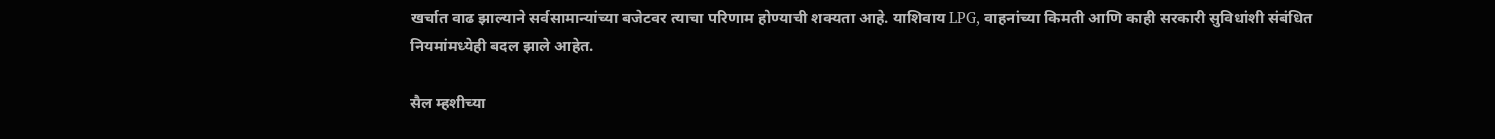खर्चात वाढ झाल्याने सर्वसामान्यांच्या बजेटवर त्याचा परिणाम होण्याची शक्यता आहे. याशिवाय LPG, वाहनांच्या किमती आणि काही सरकारी सुविधांशी संबंधित नियमांमध्येही बदल झाले आहेत.

सैल म्हशीच्या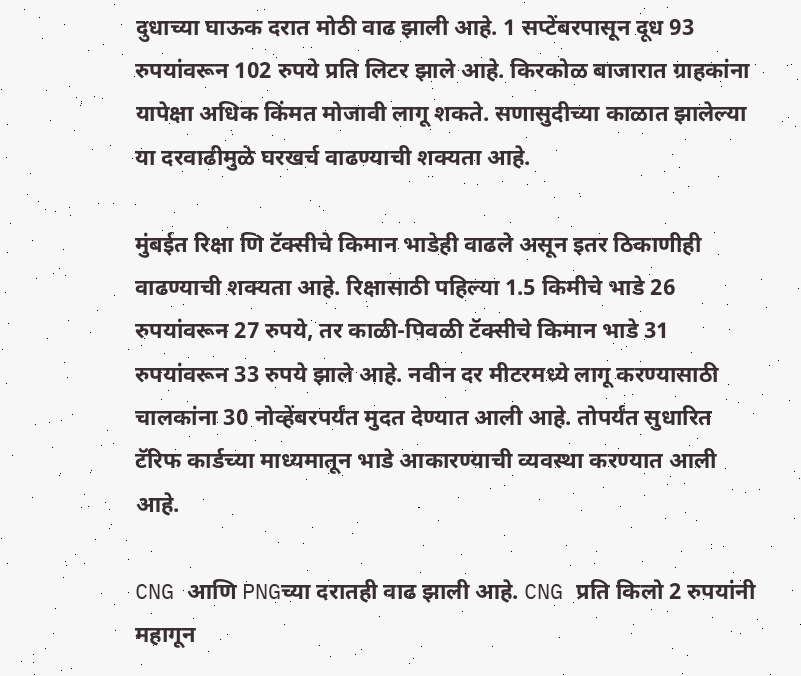दुधाच्या घाऊक दरात मोठी वाढ झाली आहे. 1 सप्टेंबरपासून दूध 93 रुपयांवरून 102 रुपये प्रति लिटर झाले आहे. किरकोळ बाजारात ग्राहकांना यापेक्षा अधिक किंमत मोजावी लागू शकते. सणासुदीच्या काळात झालेल्या या दरवाढीमुळे घरखर्च वाढण्याची शक्यता आहे.

मुंबईत रिक्षा णि टॅक्सीचे किमान भाडेही वाढले असून इतर ठिकाणीही वाढण्याची शक्यता आहे. रिक्षासाठी पहिल्या 1.5 किमीचे भाडे 26 रुपयांवरून 27 रुपये, तर काळी-पिवळी टॅक्सीचे किमान भाडे 31 रुपयांवरून 33 रुपये झाले आहे. नवीन दर मीटरमध्ये लागू करण्यासाठी चालकांना 30 नोव्हेंबरपर्यंत मुदत देण्यात आली आहे. तोपर्यंत सुधारित टॅरिफ कार्डच्या माध्यमातून भाडे आकारण्याची व्यवस्था करण्यात आली आहे.

CNG आणि PNGच्या दरातही वाढ झाली आहे. CNG प्रति किलो 2 रुपयांनी महागून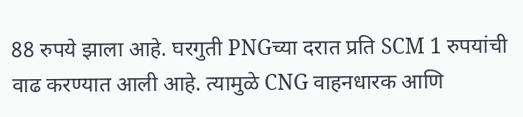88 रुपये झाला आहे. घरगुती PNGच्या दरात प्रति SCM 1 रुपयांची वाढ करण्यात आली आहे. त्यामुळे CNG वाहनधारक आणि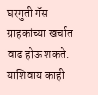घरगुती गॅस ग्राहकांच्या खर्चात वाढ होऊ शकते.
याशिवाय काही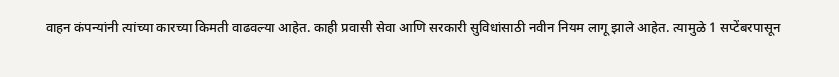वाहन कंपन्यांनी त्यांच्या कारच्या किमती वाढवल्या आहेत. काही प्रवासी सेवा आणि सरकारी सुविधांसाठी नवीन नियम लागू झाले आहेत. त्यामुळे 1 सप्टेंबरपासून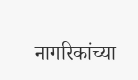नागरिकांच्या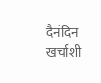दैनंदिन खर्चाशी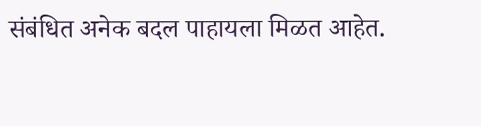संबंधित अनेक बदल पाहायला मिळत आहेत.